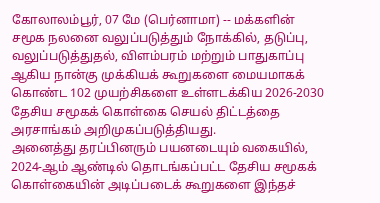கோலாலம்பூர், 07 மே (பெர்னாமா) -- மக்களின் சமூக நலனை வலுப்படுத்தும் நோக்கில், தடுப்பு, வலுப்படுத்துதல், விளம்பரம் மற்றும் பாதுகாப்பு ஆகிய நான்கு முக்கியக் கூறுகளை மையமாகக் கொண்ட 102 முயற்சிகளை உள்ளடக்கிய 2026-2030 தேசிய சமூகக் கொள்கை செயல் திட்டத்தை அரசாங்கம் அறிமுகப்படுத்தியது.
அனைத்து தரப்பினரும் பயனடையும் வகையில், 2024-ஆம் ஆண்டில் தொடங்கப்பட்ட தேசிய சமூகக் கொள்கையின் அடிப்படைக் கூறுகளை இந்தச்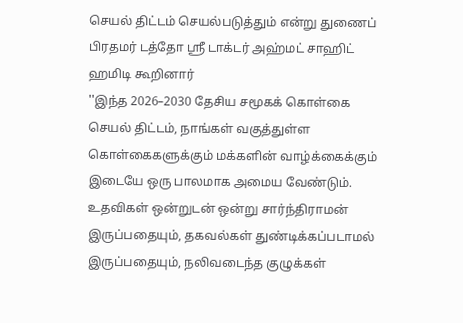செயல் திட்டம் செயல்படுத்தும் என்று துணைப் பிரதமர் டத்தோ ஶ்ரீ டாக்டர் அஹ்மட் சாஹிட் ஹமிடி கூறினார்
''இந்த 2026–2030 தேசிய சமூகக் கொள்கை செயல் திட்டம், நாங்கள் வகுத்துள்ள கொள்கைகளுக்கும் மக்களின் வாழ்க்கைக்கும் இடையே ஒரு பாலமாக அமைய வேண்டும். உதவிகள் ஒன்றுடன் ஒன்று சார்ந்திராமன் இருப்பதையும், தகவல்கள் துண்டிக்கப்படாமல் இருப்பதையும், நலிவடைந்த குழுக்கள்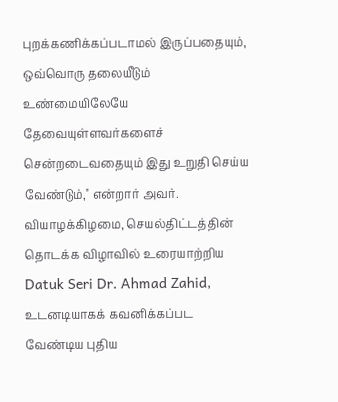புறக்கணிக்கப்படாமல் இருப்பதையும், ஒவ்வொரு தலையீடும் உண்மையிலேயே தேவையுள்ளவர்களைச் சென்றடைவதையும் இது உறுதி செய்ய வேண்டும்,'' என்றார் அவர்.
வியாழக்கிழமை, செயல்திட்டத்தின் தொடக்க விழாவில் உரையாற்றிய Datuk Seri Dr. Ahmad Zahid, உடனடியாகக் கவனிக்கப்பட வேண்டிய புதிய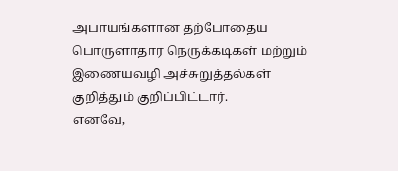அபாயங்களான தற்போதைய பொருளாதார நெருக்கடிகள் மற்றும் இணையவழி அச்சுறுத்தல்கள் குறித்தும் குறிப்பிட்டார்.
எனவே,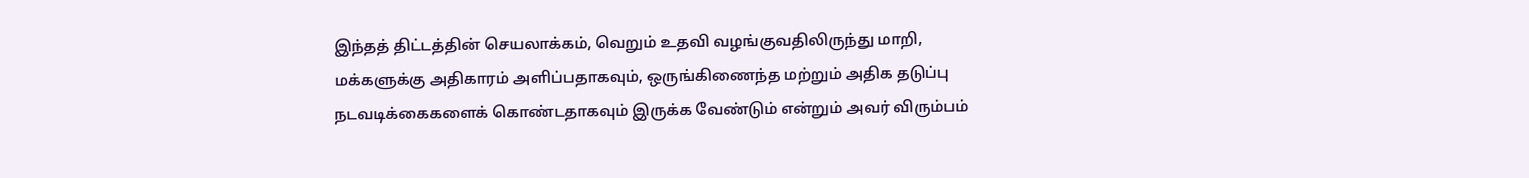இந்தத் திட்டத்தின் செயலாக்கம், வெறும் உதவி வழங்குவதிலிருந்து மாறி, மக்களுக்கு அதிகாரம் அளிப்பதாகவும், ஒருங்கிணைந்த மற்றும் அதிக தடுப்பு நடவடிக்கைகளைக் கொண்டதாகவும் இருக்க வேண்டும் என்றும் அவர் விரும்பம்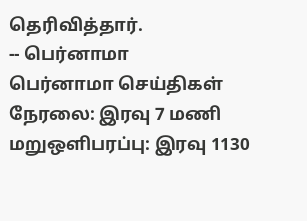தெரிவித்தார்.
-- பெர்னாமா
பெர்னாமா செய்திகள் நேரலை: இரவு 7 மணி மறுஒளிபரப்பு: இரவு 1130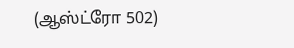(ஆஸ்ட்ரோ 502)